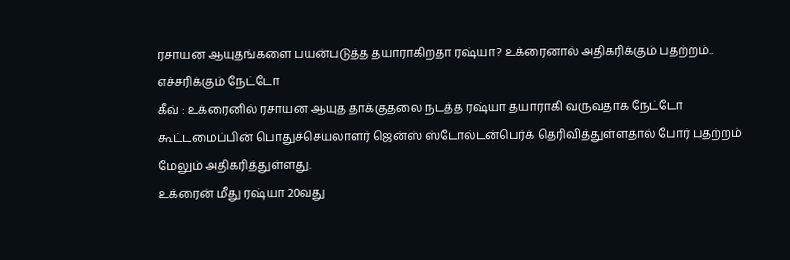ரசாயன ஆயுதங்களை பயன்படுத்த தயாராகிறதா ரஷ்யா? உக்ரைனால் அதிகரிக்கும் பதற்றம்.. எச்சரிக்கும் நேட்டோ
கீவ் : உக்ரைனில் ரசாயன ஆயுத தாக்குதலை நடத்த ரஷ்யா தயாராகி வருவதாக நேட்டோ கூட்டமைப்பின் பொதுச்செயலாளர் ஜென்ஸ் ஸ்டோல்டன்பெர்க் தெரிவித்துள்ளதால் போர் பதற்றம் மேலும் அதிகரித்துள்ளது.
உக்ரைன் மீது ரஷ்யா 20வது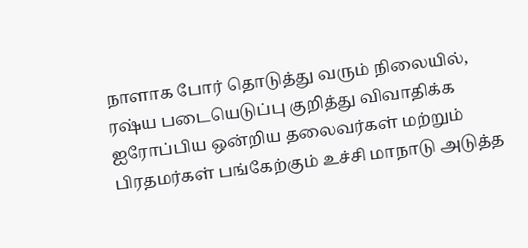நாளாக போர் தொடுத்து வரும் நிலையில், ரஷ்ய படையெடுப்பு குறித்து விவாதிக்க ஐரோப்பிய ஒன்றிய தலைவர்கள் மற்றும் பிரதமர்கள் பங்கேற்கும் உச்சி மாநாடு அடுத்த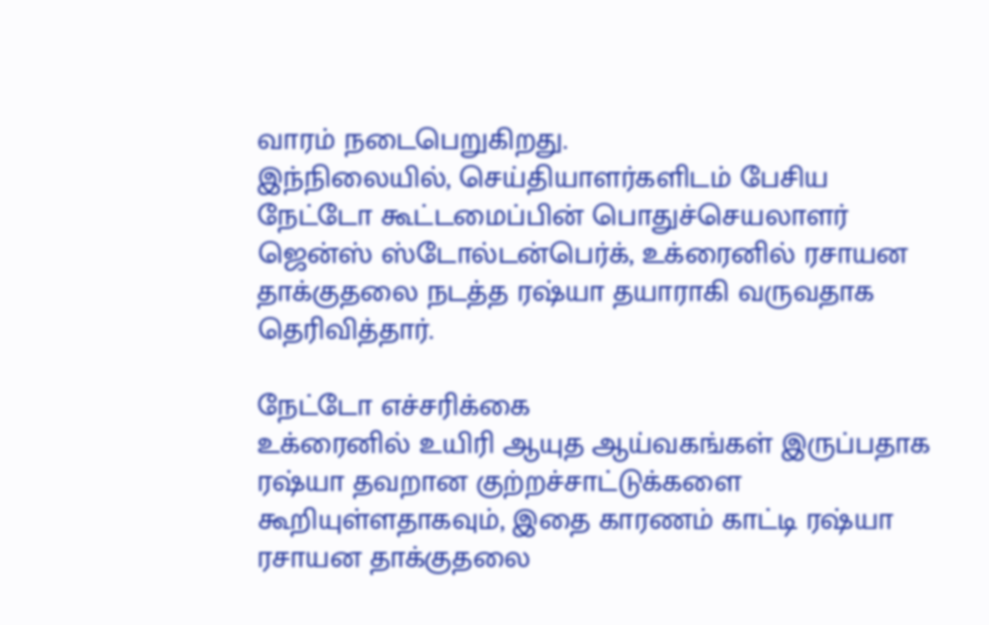வாரம் நடைபெறுகிறது.
இந்நிலையில், செய்தியாளர்களிடம் பேசிய நேட்டோ கூட்டமைப்பின் பொதுச்செயலாளர் ஜென்ஸ் ஸ்டோல்டன்பெர்க், உக்ரைனில் ரசாயன தாக்குதலை நடத்த ரஷ்யா தயாராகி வருவதாக தெரிவித்தார்.

நேட்டோ எச்சரிக்கை
உக்ரைனில் உயிரி ஆயுத ஆய்வகங்கள் இருப்பதாக ரஷ்யா தவறான குற்றச்சாட்டுக்களை கூறியுள்ளதாகவும், இதை காரணம் காட்டி ரஷ்யா ரசாயன தாக்குதலை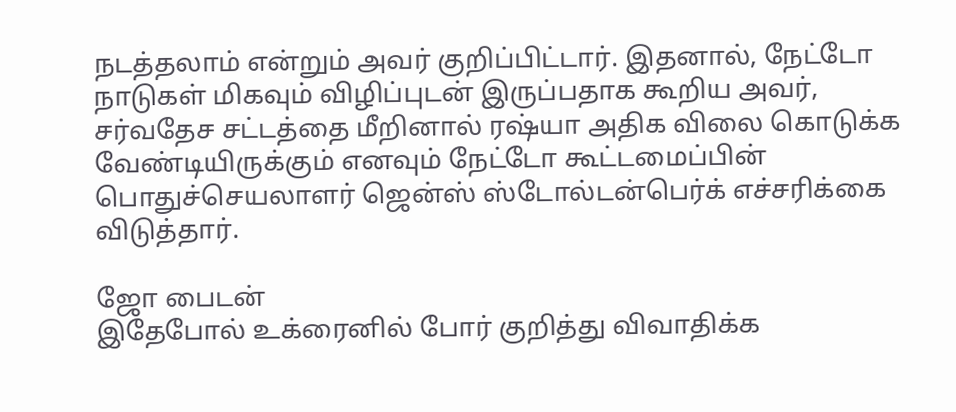நடத்தலாம் என்றும் அவர் குறிப்பிட்டார். இதனால், நேட்டோ நாடுகள் மிகவும் விழிப்புடன் இருப்பதாக கூறிய அவர், சர்வதேச சட்டத்தை மீறினால் ரஷ்யா அதிக விலை கொடுக்க வேண்டியிருக்கும் எனவும் நேட்டோ கூட்டமைப்பின் பொதுச்செயலாளர் ஜென்ஸ் ஸ்டோல்டன்பெர்க் எச்சரிக்கை விடுத்தார்.

ஜோ பைடன்
இதேபோல் உக்ரைனில் போர் குறித்து விவாதிக்க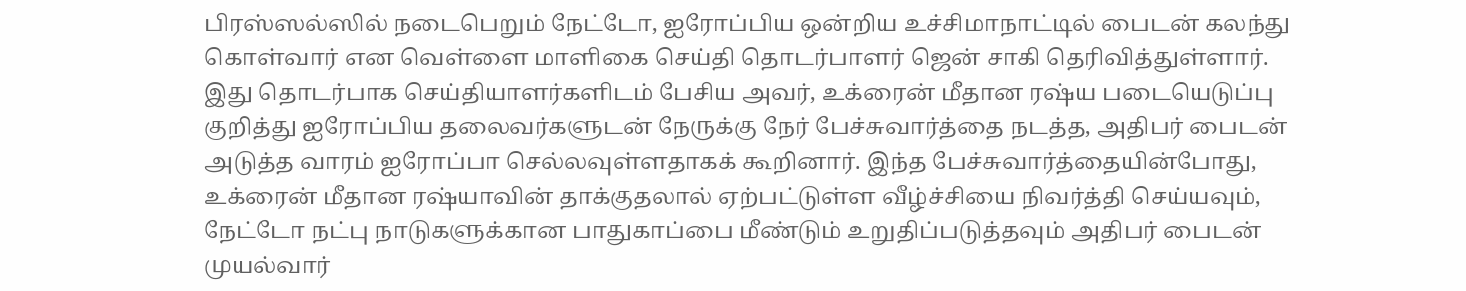பிரஸ்ஸல்ஸில் நடைபெறும் நேட்டோ, ஐரோப்பிய ஒன்றிய உச்சிமாநாட்டில் பைடன் கலந்து கொள்வார் என வெள்ளை மாளிகை செய்தி தொடர்பாளர் ஜென் சாகி தெரிவித்துள்ளார். இது தொடர்பாக செய்தியாளர்களிடம் பேசிய அவர், உக்ரைன் மீதான ரஷ்ய படையெடுப்பு குறித்து ஐரோப்பிய தலைவர்களுடன் நேருக்கு நேர் பேச்சுவார்த்தை நடத்த, அதிபர் பைடன் அடுத்த வாரம் ஐரோப்பா செல்லவுள்ளதாகக் கூறினார். இந்த பேச்சுவார்த்தையின்போது, உக்ரைன் மீதான ரஷ்யாவின் தாக்குதலால் ஏற்பட்டுள்ள வீழ்ச்சியை நிவர்த்தி செய்யவும், நேட்டோ நட்பு நாடுகளுக்கான பாதுகாப்பை மீண்டும் உறுதிப்படுத்தவும் அதிபர் பைடன் முயல்வார்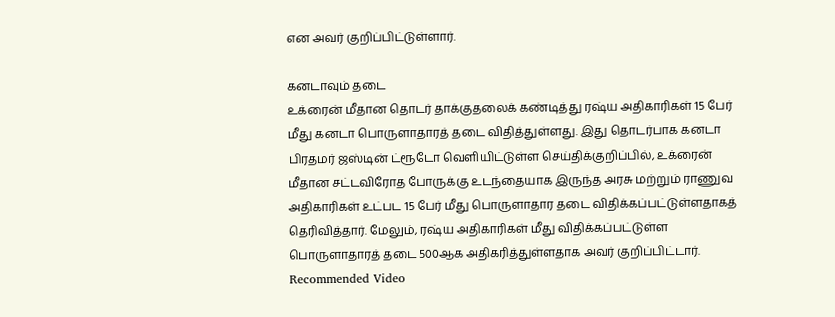என அவர் குறிப்பிட்டுள்ளார்.

கனடாவும் தடை
உக்ரைன் மீதான தொடர் தாக்குதலைக் கண்டித்து ரஷ்ய அதிகாரிகள் 15 பேர் மீது கனடா பொருளாதாரத் தடை விதித்துள்ளது. இது தொடர்பாக கனடா பிரதமர் ஜஸ்டின் ட்ரூடோ வெளியிட்டுள்ள செய்திக்குறிப்பில், உக்ரைன் மீதான சட்டவிரோத போருக்கு உடந்தையாக இருந்த அரசு மற்றும் ராணுவ அதிகாரிகள் உட்பட 15 பேர் மீது பொருளாதார தடை விதிக்கப்பட்டுள்ளதாகத் தெரிவித்தார். மேலும், ரஷ்ய அதிகாரிகள் மீது விதிக்கப்பட்டுள்ள பொருளாதாரத் தடை 500ஆக அதிகரித்துள்ளதாக அவர் குறிப்பிட்டார்.
Recommended Video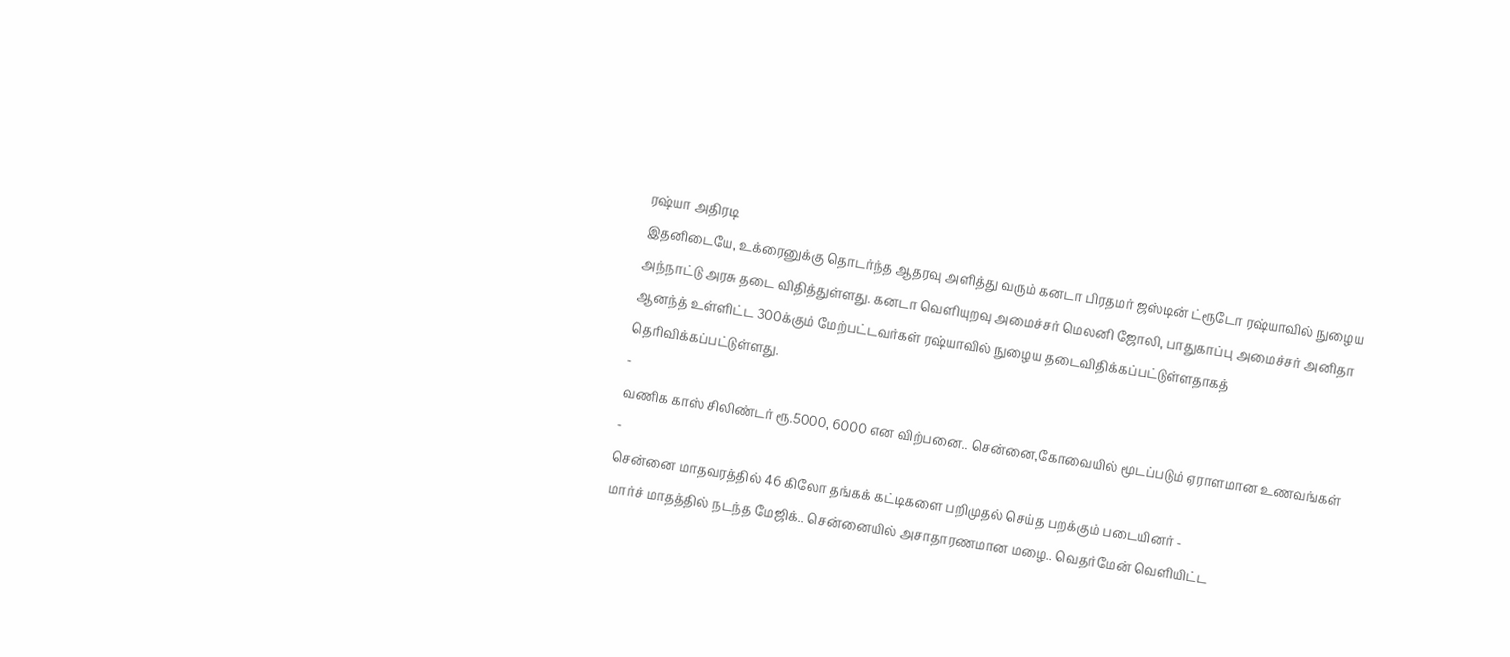ரஷ்யா அதிரடி
இதனிடையே, உக்ரைனுக்கு தொடர்ந்த ஆதரவு அளித்து வரும் கனடா பிரதமர் ஜஸ்டின் ட்ரூடோ ரஷ்யாவில் நுழைய அந்நாட்டு அரசு தடை விதித்துள்ளது. கனடா வெளியுறவு அமைச்சர் மெலனி ஜோலி, பாதுகாப்பு அமைச்சர் அனிதா ஆனந்த் உள்ளிட்ட 300க்கும் மேற்பட்டவர்கள் ரஷ்யாவில் நுழைய தடைவிதிக்கப்பட்டுள்ளதாகத் தெரிவிக்கப்பட்டுள்ளது.
-
வணிக காஸ் சிலிண்டர் ரூ.5000, 6000 என விற்பனை.. சென்னை,கோவையில் மூடப்படும் ஏராளமான உணவங்கள் -
சென்னை மாதவரத்தில் 46 கிலோ தங்கக் கட்டிகளை பறிமுதல் செய்த பறக்கும் படையினர் -
மார்ச் மாதத்தில் நடந்த மேஜிக்.. சென்னையில் அசாதாரணமான மழை.. வெதர்மேன் வெளியிட்ட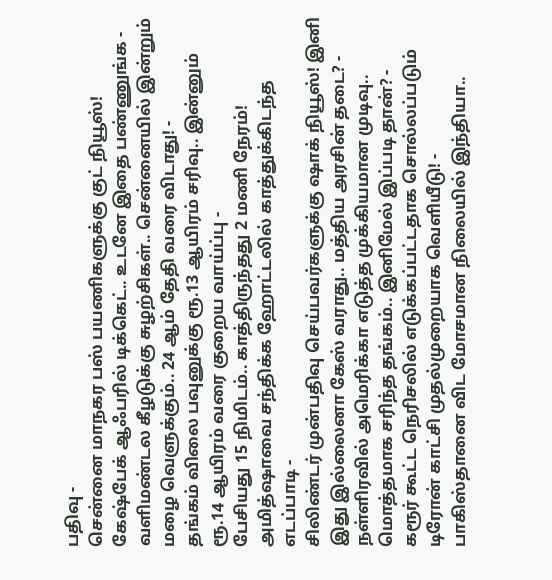பதிவு -
சென்னை மாநகர பஸ் பயணிகளுக்கு குட் நியூஸ்! கேஷ்பேக் ஆஃபரில் டிக்கெட்.. உடனே இதை பண்ணுங்க -
வளிமண்டல கீழடுக்கு சுழற்சிகள்.. சென்னையில் இன்றும் மழை வெளுக்கும்.. 24 ஆம் தேதி வரை விடாது! -
தங்கம் விலை பவுனுக்கு ரூ.13 ஆயிரம் சரிவு.. இன்னும் ரூ.14 ஆயிரம் வரை குறைய வாய்ப்பு -
பேசியது 15 நிமிடம்.. காத்திருந்தது 2 மணி நேரம்! அமித்ஷாவை சந்திக்க ஹோட்டலில் காத்துக்கிடந்த எடப்பாடி -
சிலிண்டர் முன்பதிவு செய்பவர்களுக்கு ஷாக் நியூஸ்! இனி இது இல்லைனா கேஸ் வராது.. மத்திய அரசின் தடை? -
நள்ளிரவில் அமெரிக்கா எடுத்த முக்கியமான முடிவு.. மொத்தமாக சரிந்த தங்கம்.. இனிமேல் இப்படி தான்? -
கரூர் கூட்ட நெரிசலில் எடுக்கப்பட்டதாக சொல்லப்படும் டிரோன் காட்சி முதல்முறையாக வெளியீடு! -
பாகிஸ்தானை விட மோசமான நிலையில் இந்தியா..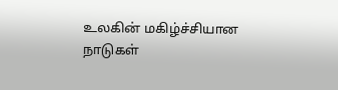உலகின் மகிழ்ச்சியான நாடுகள்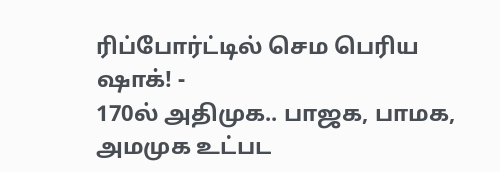ரிப்போர்ட்டில் செம பெரிய ஷாக்! -
170ல் அதிமுக.. பாஜக, பாமக, அமமுக உட்பட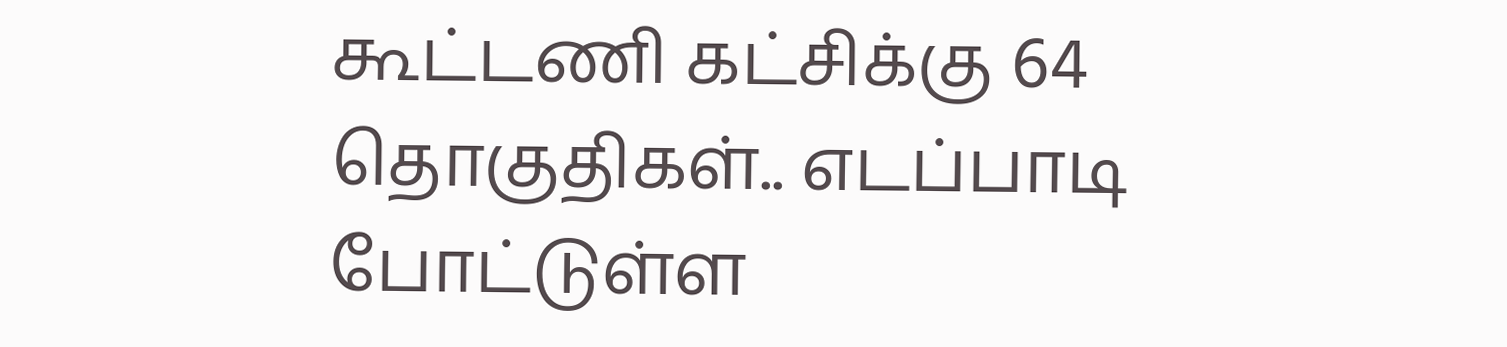கூட்டணி கட்சிக்கு 64 தொகுதிகள்.. எடப்பாடி போட்டுள்ள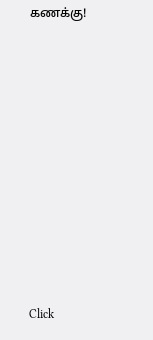கணக்கு!












Click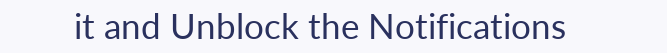it and Unblock the Notifications